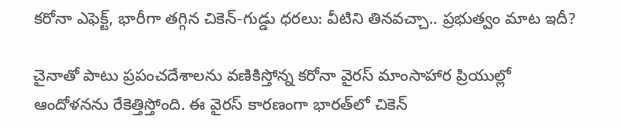కరోనా ఎఫెక్ట్, భారీగా తగ్గిన చికెన్-గుడ్డు ధరలు: వీటిని తినవచ్చా.. ప్రభుత్వం మాట ఇదీ?

చైనాతో పాటు ప్రపంచదేశాలను వణికిస్తోన్న కరోనా వైరస్ మాంసాహార ప్రియుల్లో ఆందోళనను రేకెత్తిస్తోంది. ఈ వైరస్ కారణంగా భారత్‌లో చికెన్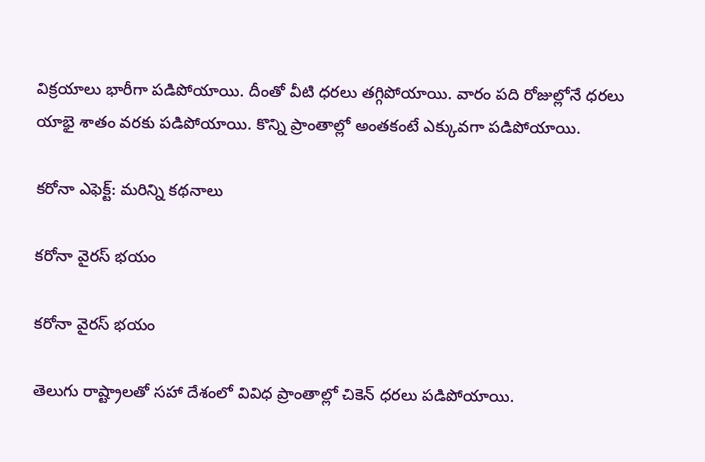విక్రయాలు భారీగా పడిపోయాయి. దీంతో వీటి ధరలు తగ్గిపోయాయి. వారం పది రోజుల్లోనే ధరలు యాభై శాతం వరకు పడిపోయాయి. కొన్ని ప్రాంతాల్లో అంతకంటే ఎక్కువగా పడిపోయాయి.

కరోనా ఎఫెక్ట్: మరిన్ని కథనాలు

కరోనా వైరస్ భయం

కరోనా వైరస్ భయం

తెలుగు రాష్ట్రాలతో సహా దేశంలో వివిధ ప్రాంతాల్లో చికెన్ ధరలు పడిపోయాయి.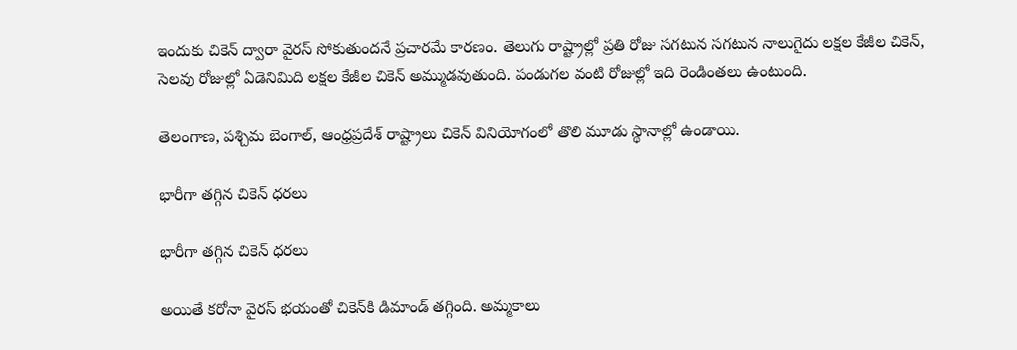ఇందుకు చికెన్ ద్వారా వైరస్ సోకుతుందనే ప్రచారమే కారణం. తెలుగు రాష్ట్రాల్లో ప్రతి రోజు సగటున సగటున నాలుగైదు లక్షల కేజీల చికెన్, సెలవు రోజుల్లో ఏడెనిమిది లక్షల కేజీల చికెన్ అమ్ముడవుతుంది. పండుగల వంటి రోజుల్లో ఇది రెండింతలు ఉంటుంది.

తెలంగాణ, పశ్చిమ బెంగాల్, ఆంధ్రప్రదేశ్ రాష్ట్రాలు చికెన్ వినియోగంలో తొలి మూడు స్థానాల్లో ఉండాయి.

భారీగా తగ్గిన చికెన్ ధరలు

భారీగా తగ్గిన చికెన్ ధరలు

అయితే కరోనా వైరస్ భయంతో చికెన్‌కి డిమాండ్ తగ్గింది. అమ్మకాలు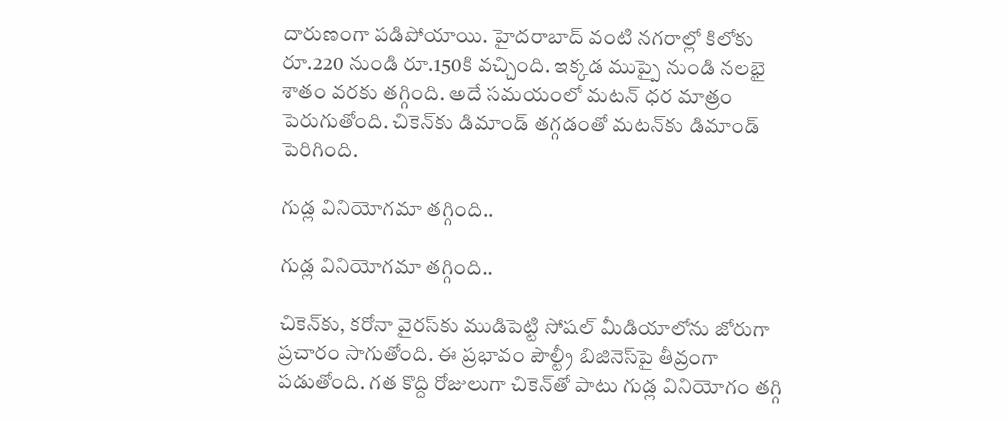దారుణంగా పడిపోయాయి. హైదరాబాద్ వంటి నగరాల్లో కిలోకు రూ.220 నుండి రూ.150కి వచ్చింది. ఇక్కడ ముప్పై నుండి నలభై శాతం వరకు తగ్గింది. అదే సమయంలో మటన్ ధర మాత్రం పెరుగుతోంది. చికెన్‌కు డిమాండ్ తగ్గడంతో మటన్‌కు డిమాండ్ పెరిగింది.

గుడ్ల వినియోగమా తగ్గింది..

గుడ్ల వినియోగమా తగ్గింది..

చికెన్‌కు, కరోనా వైరస్‌కు ముడిపెట్టి సోషల్ మీడియాలోను జోరుగా ప్రచారం సాగుతోంది. ఈ ప్రభావం పౌల్ట్రీ బిజినెస్‌పై తీవ్రంగా పడుతోంది. గత కొద్ది రోజులుగా చికెన్‌తో పాటు గుడ్ల వినియోగం తగ్గి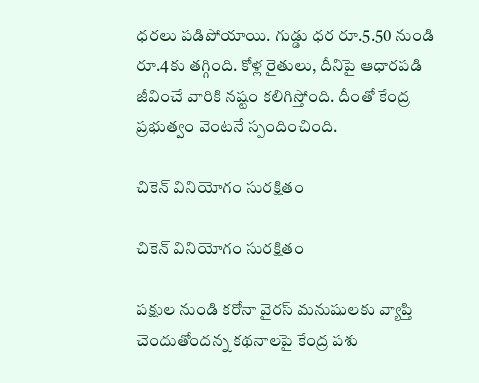ధరలు పడిపోయాయి. గుడ్డు ధర రూ.5.50 నుండి రూ.4కు తగ్గింది. కోళ్ల రైతులు, దీనిపై ఆధారపడి జీవించే వారికి నష్టం కలిగిస్తోంది. దీంతో కేంద్ర ప్రభుత్వం వెంటనే స్పందించింది.

చికెన్ వినియోగం సురక్షితం

చికెన్ వినియోగం సురక్షితం

పక్షుల నుండి కరోనా వైరస్ మనుషులకు వ్యాప్తి చెందుతోందన్న కథనాలపై కేంద్ర పశు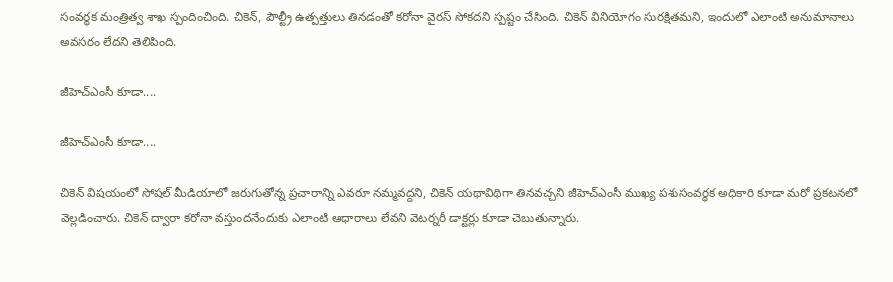సంవర్ధక మంత్రిత్వ శాఖ స్పందించింది. చికెన్, పౌల్ట్రీ ఉత్పత్తులు తినడంతో కరోనా వైరస్ సోకదని స్పష్టం చేసింది. చికెన్ వినియోగం సురక్షితమని, ఇందులో ఎలాంటి అనుమానాలు అవసరం లేదని తెలిపింది.

జీహెచ్ఎంసీ కూడా....

జీహెచ్ఎంసీ కూడా....

చికెన్ విషయంలో సోషల్ మీడియాలో జరుగుతోన్న ప్రచారాన్ని ఎవరూ నమ్మవద్దని, చికెన్ యథావిథిగా తినవచ్చని జీహెచ్ఎంసీ ముఖ్య పశుసంవర్ధక అధికారి కూడా మరో ప్రకటనలో వెల్లడించారు. చికెన్ ద్వారా కరోనా వస్తుందనేందుకు ఎలాంటి ఆధారాలు లేవని వెటర్నరీ డాక్టర్లు కూడా చెబుతున్నారు.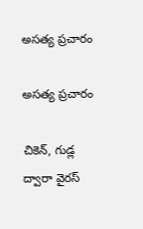అసత్య ప్రచారం

అసత్య ప్రచారం

చికెన్, గుడ్ల ద్వారా వైరస్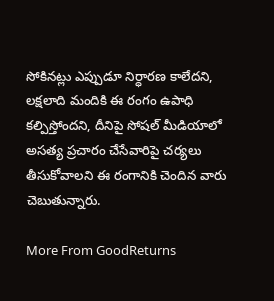సోకినట్లు ఎప్పుడూ నిర్ధారణ కాలేదని, లక్షలాది మందికి ఈ రంగం ఉపాధి కల్పిస్తోందని, దీనిపై సోషల్ మీడియాలో అసత్య ప్రచారం చేసేవారిపై చర్యలు తీసుకోవాలని ఈ రంగానికి చెందిన వారు చెబుతున్నారు.

More From GoodReturns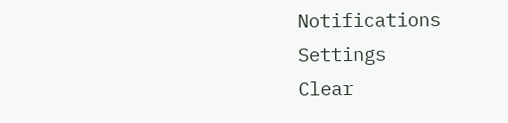Notifications
Settings
Clear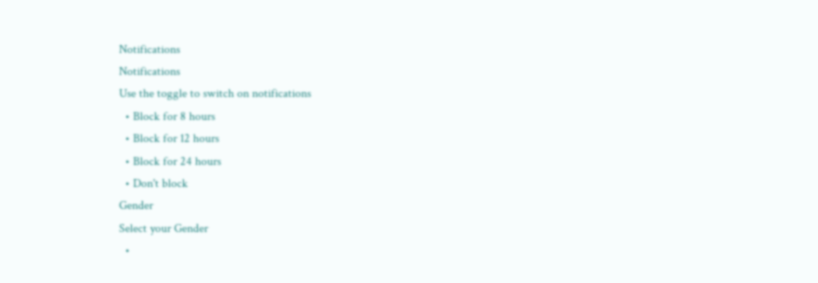Notifications
Notifications
Use the toggle to switch on notifications
  • Block for 8 hours
  • Block for 12 hours
  • Block for 24 hours
  • Don't block
Gender
Select your Gender
  •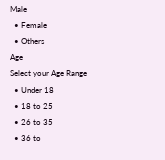Male
  • Female
  • Others
Age
Select your Age Range
  • Under 18
  • 18 to 25
  • 26 to 35
  • 36 to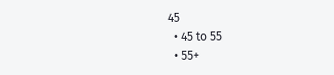45
  • 45 to 55
  • 55+